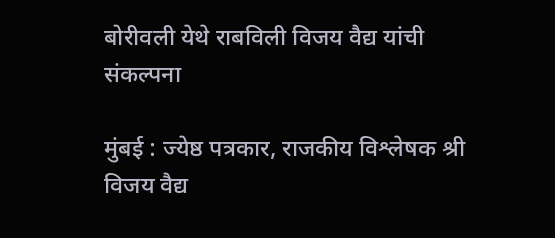बोरीवली येथे राबविली विजय वैद्य यांची संकल्पना

मुंबई : ज्येष्ठ पत्रकार, राजकीय विश्लेषक श्री विजय वैद्य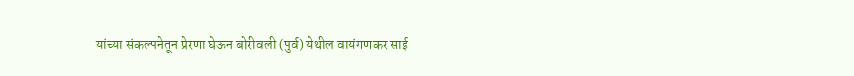यांच्या संकल्पनेतून प्रेरणा घेऊन बोरीवली (पुर्व) येथील वायंगणकर साई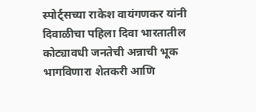स्पोर्ट्सच्या राकेश वायंगणकर यांनी दिवाळीचा पहिला दिवा भारतातील कोट्यावधी जनतेची अन्नाची भूक भागविणारा शेतकरी आणि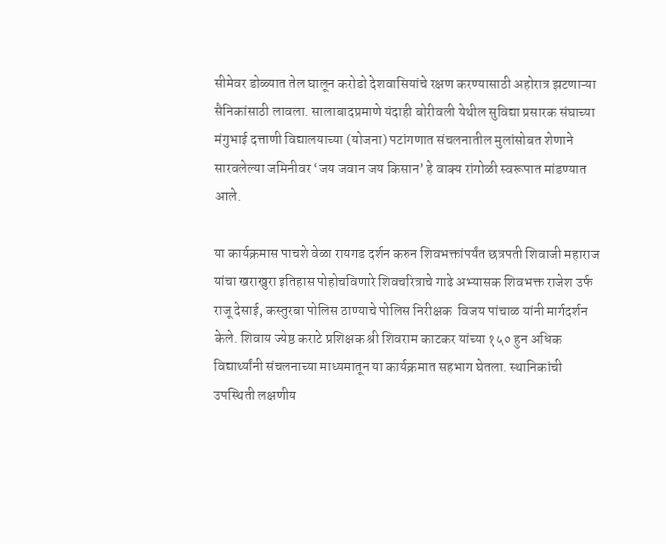सीमेवर डोळ्यात तेल घालून करोडो देशवासियांचे रक्षण करण्यासाठी अहोरात्र झटणाऱ्या सैनिकांसाठी लावला. सालाबादप्रमाणे यंदाही बोरीवली येथील सुविद्या प्रसारक संघाच्या मंगुभाई दत्ताणी विद्यालयाच्या (योजना) पटांगणात संचलनातील मुलांसोबत शेणाने सारवलेल्या जमिनीवर ‘जय जवान जय किसान’ हे वाक्य रांगोळी स्वरूपात मांडण्यात आले.

या कार्यक्रमास पाचशे वेळा रायगड दर्शन करुन शिवभक्तांपर्यंत छत्रपती शिवाजी महाराज यांचा खराखुरा इतिहास पोहोचविणारे शिवचरित्राचे गाढे अभ्यासक शिवभक्त राजेश उर्फ राजू देसाई, कस्तुरबा पोलिस ठाण्याचे पोलिस निरीक्षक  विजय पांचाळ यांनी मार्गदर्शन केले. शिवाय ज्येष्ठ कराटे प्रशिक्षक श्री शिवराम काटकर यांच्या १५० हुन अधिक विद्यार्थ्यांनी संचलनाच्या माध्यमातून या कार्यक्रमात सहभाग घेतला. स्थानिकांची उपस्थिती लक्षणीय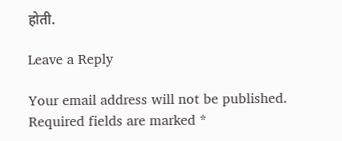होती.

Leave a Reply

Your email address will not be published. Required fields are marked *